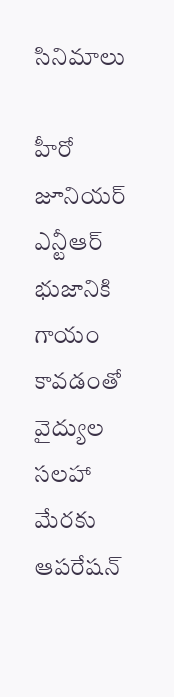సినిమాలు

హీరో జూనియర్ ఎన్టీఆర్ భుజానికి గాయం కావడంతో వైద్యుల సలహా మేరకు ఆపరేషన్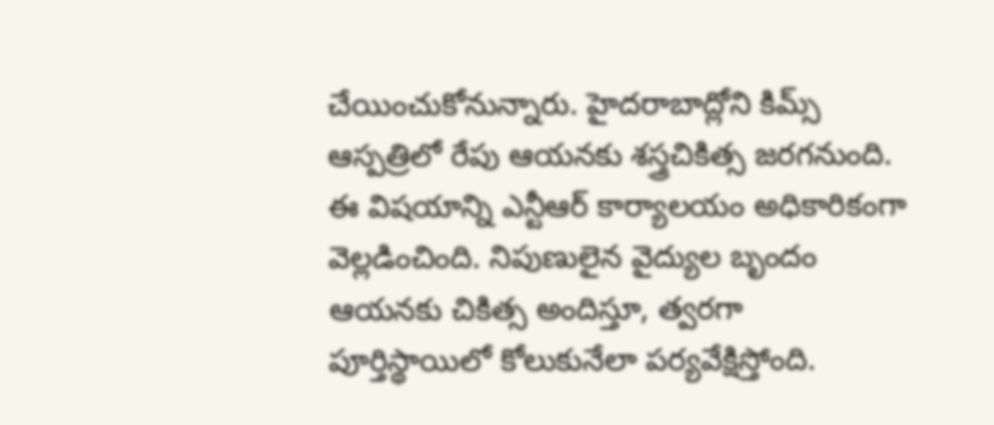చేయించుకోనున్నారు. హైదరాబాద్లోని కిమ్స్ ఆస్పత్రిలో రేపు ఆయనకు శస్త్రచికిత్స జరగనుంది. ఈ విషయాన్ని ఎన్టీఆర్ కార్యాలయం అధికారికంగా వెల్లడించింది. నిపుణులైన వైద్యుల బృందం ఆయనకు చికిత్స అందిస్తూ, త్వరగా పూర్తిస్థాయిలో కోలుకునేలా పర్యవేక్షిస్తోంది.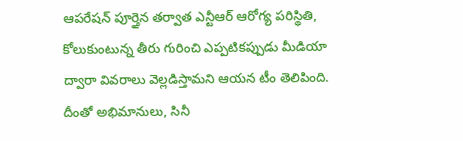ఆపరేషన్ పూర్తైన తర్వాత ఎన్టీఆర్ ఆరోగ్య పరిస్థితి, కోలుకుంటున్న తీరు గురించి ఎప్పటికప్పుడు మీడియా ద్వారా వివరాలు వెల్లడిస్తామని ఆయన టీం తెలిపింది. దీంతో అభిమానులు, సినీ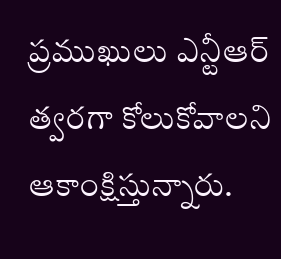ప్రముఖులు ఎన్టీఆర్ త్వరగా కోలుకోవాలని ఆకాంక్షిస్తున్నారు.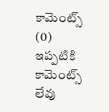కామెంట్స్ (0)
ఇప్పటికి కామెంట్స్ లేవు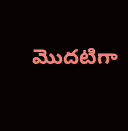మొదటిగా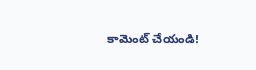కామెంట్ చేయండి!